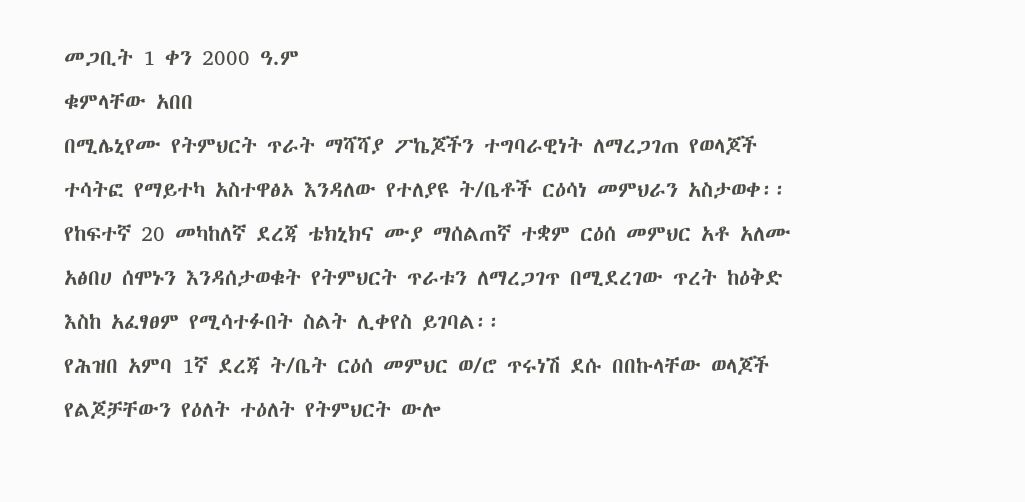መጋቢት 1 ቀን 2000 ዓ.ም
ቁምላቸው አበበ
በሚሌኒየሙ የትምህርት ጥራት ማሻሻያ ፖኬጆችን ተግባራዊነት ለማረጋገጠ የወላጆች ተሳትፎ የማይተካ አስተዋፅኦ እንዳለው የተለያዩ ት/ቤቶች ርዕሳነ መምህራን አስታወቀ፡፡
የከፍተኛ 20 መካከለኛ ደረጃ ቴክኒክና ሙያ ማሰልጠኛ ተቋም ርዕሰ መምህር አቶ አለሙ አፅበሀ ሰሞኑን እንዳሰታወቁት የትምህርት ጥራቱን ለማረጋገጥ በሚደረገው ጥረት ከዕቅድ እስከ አፈፃፀም የሚሳተፉበት ስልት ሊቀየስ ይገባል፡፡
የሕዝበ አምባ 1ኛ ደረጃ ት/ቤት ርዕሰ መምህር ወ/ሮ ጥሩነሽ ደሱ በበኩላቸው ወላጆች የልጆቻቸውን የዕለት ተዕለት የትምህርት ውሎ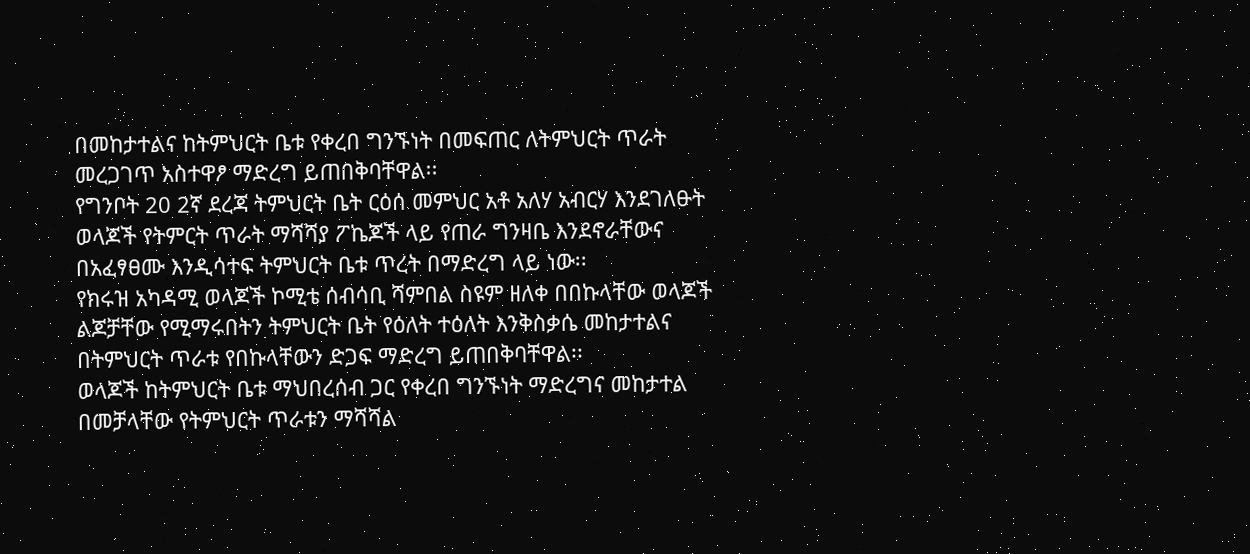በመከታተልና ከትምህርት ቤቱ የቀረበ ግንኙነት በመፍጠር ለትምህርት ጥራት መረጋገጥ አስተዋፆ ማድረግ ይጠበቅባቸዋል፡፡
የግንቦት 20 2ኛ ደረጃ ትምህርት ቤት ርዕሰ መምህር አቶ አለሃ አብርሃ እንደገለፁት ወላጆች የትምርት ጥራት ማሻሻያ ፖኬጆች ላይ የጠራ ግንዛቤ እንደኖራቸውና በአፈፃፀሙ እንዲሳተፍ ትምህርት ቤቱ ጥረት በማድረግ ላይ ነው፡፡
የክሩዝ አካዳሚ ወላጆች ኮሚቴ ሰብሳቢ ሻምበል ስዩም ዘለቀ በበኩላቸው ወላጆች ልጆቻቸው የሚማሩበትን ትምህርት ቤት የዕለት ተዕለት እንቅስቃሴ መከታተልና በትምህርት ጥራቱ የበኩላቸውን ድጋፍ ማድረግ ይጠበቅባቸዋል፡፡
ወላጆች ከትምህርት ቤቱ ማህበረሰብ ጋር የቀረበ ግንኙነት ማድረግና መከታተል በመቻላቸው የትምህርት ጥራቱን ማሻሻል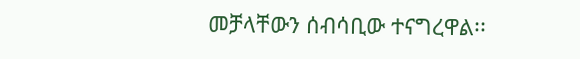መቻላቸውን ሰብሳቢው ተናግረዋል፡፡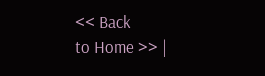<< Back
to Home >> |